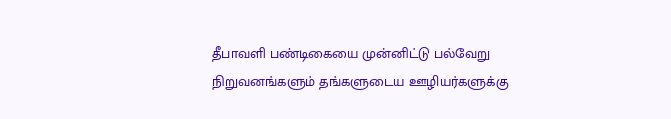தீபாவளி பண்டிகையை முன்னிட்டு பல்வேறு நிறுவனங்களும் தங்களுடைய ஊழியர்களுக்கு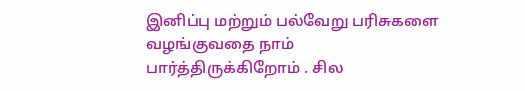இனிப்பு மற்றும் பல்வேறு பரிசுகளை வழங்குவதை நாம் பார்த்திருக்கிறோம் . சில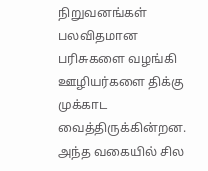நிறுவனங்கள் பலவிதமான பரிசுகளை வழங்கி ஊழியர்களை திக்கு முக்காட வைத்திருக்கின்றன.
அந்த வகையில் சில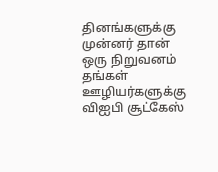தினங்களுக்கு முன்னர் தான் ஒரு நிறுவனம் தங்கள் ஊழியர்களுக்கு விஐபி சூட்கேஸ்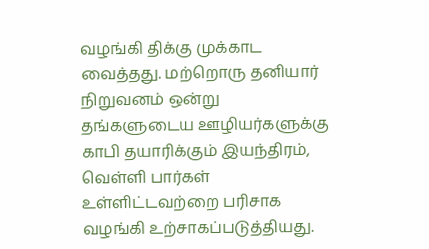வழங்கி திக்கு முக்காட வைத்தது. மற்றொரு தனியார் நிறுவனம் ஒன்று தங்களுடைய ஊழியர்களுக்கு காபி தயாரிக்கும் இயந்திரம், வெள்ளி பார்கள் உள்ளிட்டவற்றை பரிசாக வழங்கி உற்சாகப்படுத்தியது.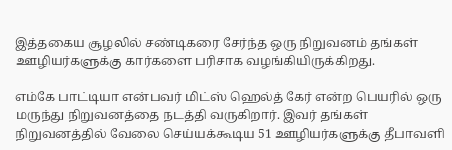இத்தகைய சூழலில் சண்டிகரை சேர்ந்த ஒரு நிறுவனம் தங்கள் ஊழியர்களுக்கு கார்களை பரிசாக வழங்கியிருக்கிறது.

எம்கே பாட்டியா என்பவர் மிட்ஸ் ஹெல்த் கேர் என்ற பெயரில் ஒரு மருந்து நிறுவனத்தை நடத்தி வருகிறார். இவர் தங்கள் நிறுவனத்தில் வேலை செய்யக்கூடிய 51 ஊழியர்களுக்கு தீபாவளி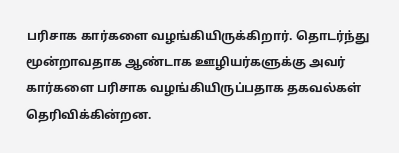பரிசாக கார்களை வழங்கியிருக்கிறார். தொடர்ந்து மூன்றாவதாக ஆண்டாக ஊழியர்களுக்கு அவர் கார்களை பரிசாக வழங்கியிருப்பதாக தகவல்கள் தெரிவிக்கின்றன.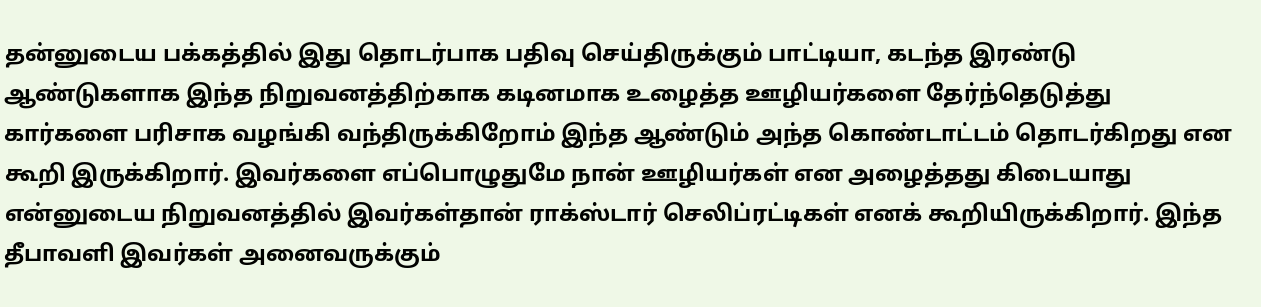தன்னுடைய பக்கத்தில் இது தொடர்பாக பதிவு செய்திருக்கும் பாட்டியா, கடந்த இரண்டு ஆண்டுகளாக இந்த நிறுவனத்திற்காக கடினமாக உழைத்த ஊழியர்களை தேர்ந்தெடுத்து கார்களை பரிசாக வழங்கி வந்திருக்கிறோம் இந்த ஆண்டும் அந்த கொண்டாட்டம் தொடர்கிறது என கூறி இருக்கிறார். இவர்களை எப்பொழுதுமே நான் ஊழியர்கள் என அழைத்தது கிடையாது என்னுடைய நிறுவனத்தில் இவர்கள்தான் ராக்ஸ்டார் செலிப்ரட்டிகள் எனக் கூறியிருக்கிறார். இந்த தீபாவளி இவர்கள் அனைவருக்கும்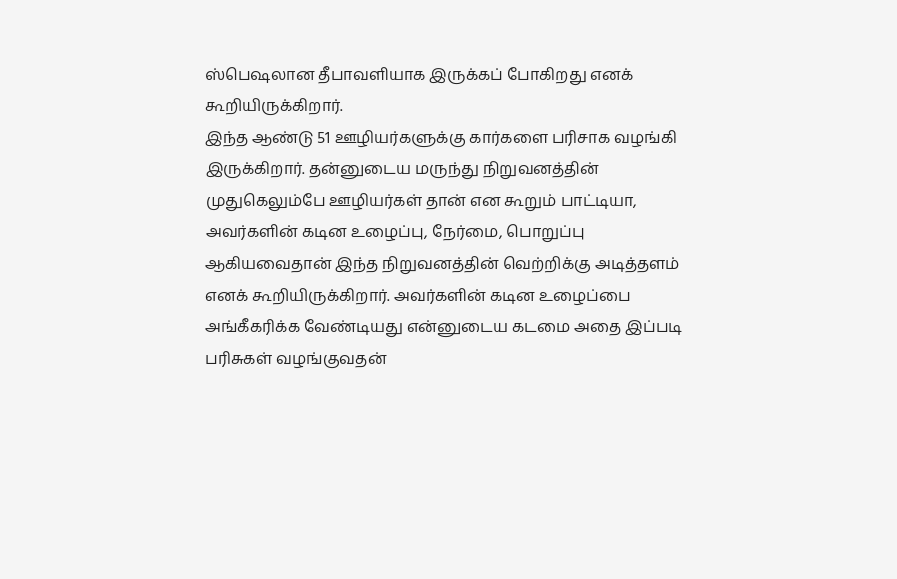ஸ்பெஷலான தீபாவளியாக இருக்கப் போகிறது எனக் கூறியிருக்கிறார்.
இந்த ஆண்டு 51 ஊழியர்களுக்கு கார்களை பரிசாக வழங்கி இருக்கிறார். தன்னுடைய மருந்து நிறுவனத்தின் முதுகெலும்பே ஊழியர்கள் தான் என கூறும் பாட்டியா, அவர்களின் கடின உழைப்பு, நேர்மை, பொறுப்பு ஆகியவைதான் இந்த நிறுவனத்தின் வெற்றிக்கு அடித்தளம் எனக் கூறியிருக்கிறார். அவர்களின் கடின உழைப்பை அங்கீகரிக்க வேண்டியது என்னுடைய கடமை அதை இப்படி பரிசுகள் வழங்குவதன்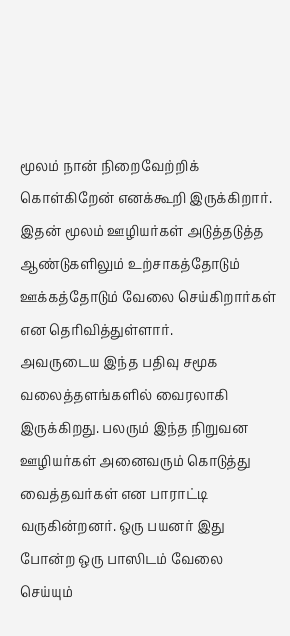மூலம் நான் நிறைவேற்றிக் கொள்கிறேன் எனக்கூறி இருக்கிறார். இதன் மூலம் ஊழியர்கள் அடுத்தடுத்த ஆண்டுகளிலும் உற்சாகத்தோடும் ஊக்கத்தோடும் வேலை செய்கிறார்கள் என தெரிவித்துள்ளார்.
அவருடைய இந்த பதிவு சமூக வலைத்தளங்களில் வைரலாகி இருக்கிறது. பலரும் இந்த நிறுவன ஊழியர்கள் அனைவரும் கொடுத்து வைத்தவர்கள் என பாராட்டி வருகின்றனர். ஒரு பயனர் இது போன்ற ஒரு பாஸிடம் வேலை செய்யும்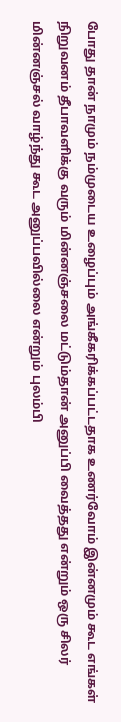போது தான் நாமும் நம்முடைய உழைப்பும் அங்கீகரிக்கப்பட்டதாக உணர்வோம் இன்னமும் கூட எங்கள் நிறுவனம் தீபாவளிக்கு வரும் மின்னஞ்சலை மட்டும்தான் அனுப்பி வைத்தது என்றும் ஒரு சிலர் மின்னஞ்சல் வாழ்ந்து கூட அனுப்பவில்லை என்றும் புலம்பி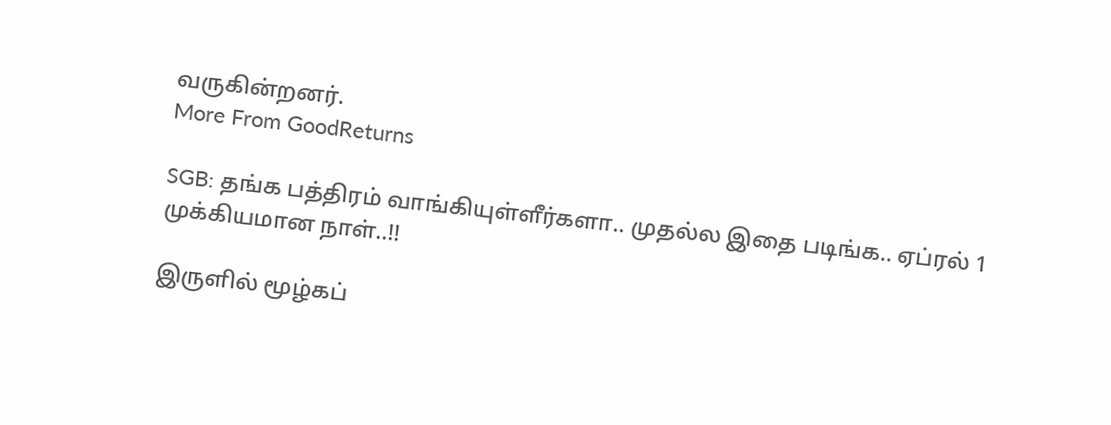வருகின்றனர்.
More From GoodReturns

SGB: தங்க பத்திரம் வாங்கியுள்ளீர்களா.. முதல்ல இதை படிங்க.. ஏப்ரல் 1 முக்கியமான நாள்..!!

இருளில் மூழ்கப்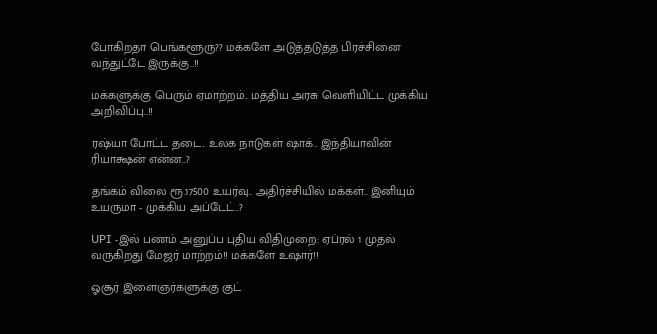போகிறதா பெங்களூரு?? மக்களே அடுத்தடுத்த பிரச்சினை வந்துட்டே இருக்கு..!!

மக்களுக்கு பெரும் ஏமாற்றம்.. மத்திய அரசு வெளியிட்ட முக்கிய அறிவிப்பு..!!

ரஷ்யா போட்ட தடை.. உலக நாடுகள் ஷாக்.. இந்தியாவின் ரியாக்ஷன் என்ன..?

தங்கம் விலை ரூ.17500 உயர்வு.. அதிர்ச்சியில் மக்கள்.. இனியும் உயருமா - முக்கிய அப்டேட்..?

UPI -இல் பணம் அனுப்ப புதிய விதிமுறை: ஏப்ரல் 1 முதல் வருகிறது மேஜர் மாற்றம்!! மக்களே உஷார்!!

ஓசூர் இளைஞர்களுக்கு குட்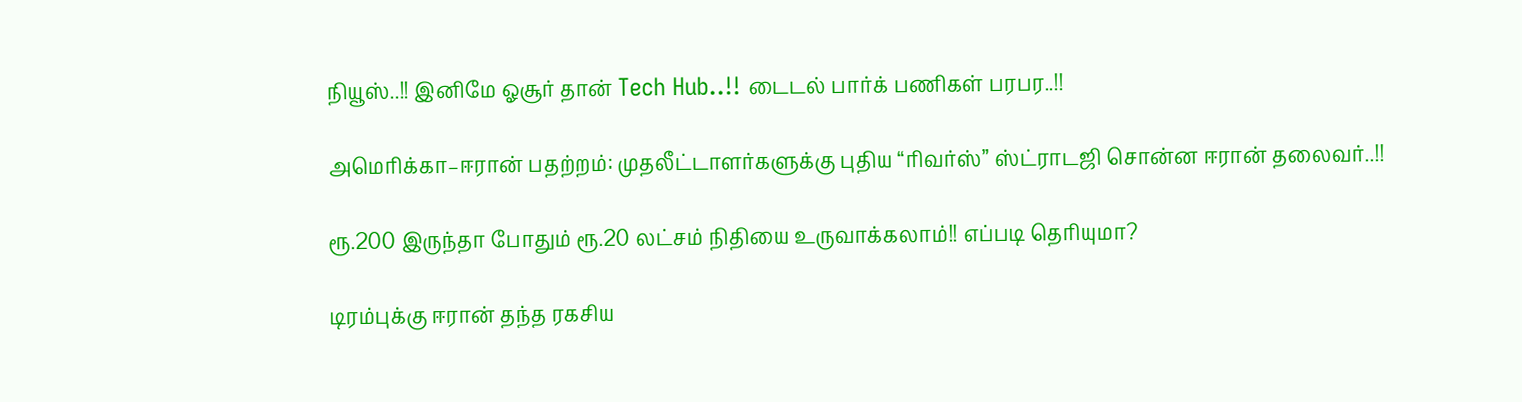நியூஸ்..!! இனிமே ஓசூர் தான் Tech Hub..!! டைடல் பார்க் பணிகள் பரபர..!!

அமெரிக்கா–ஈரான் பதற்றம்: முதலீட்டாளர்களுக்கு புதிய “ரிவர்ஸ்” ஸ்ட்ராடஜி சொன்ன ஈரான் தலைவர்..!!

ரூ.200 இருந்தா போதும் ரூ.20 லட்சம் நிதியை உருவாக்கலாம்!! எப்படி தெரியுமா?

டிரம்புக்கு ஈரான் தந்த ரகசிய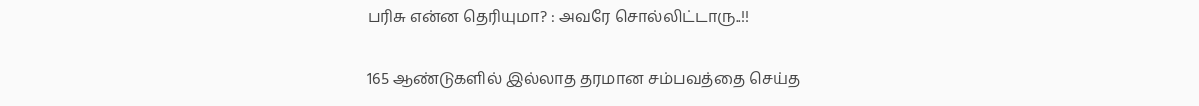பரிசு என்ன தெரியுமா? : அவரே சொல்லிட்டாரு..!!

165 ஆண்டுகளில் இல்லாத தரமான சம்பவத்தை செய்த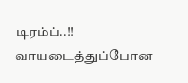டிரம்ப்..!! வாயடைத்துப்போன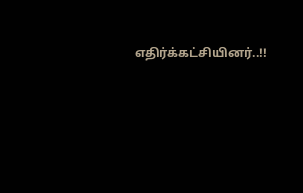எதிர்க்கட்சியினர்..!!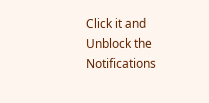Click it and Unblock the Notifications